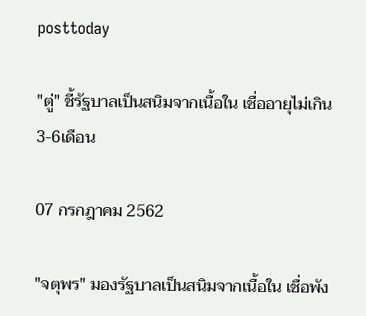posttoday

"ตู่" ชี้รัฐบาลเป็นสนิมจากเนื้อใน เชื่ออายุไม่เกิน3-6เดือน

07 กรกฎาคม 2562

"จตุพร" มองรัฐบาลเป็นสนิมจากเนื้อใน เชื่อพัง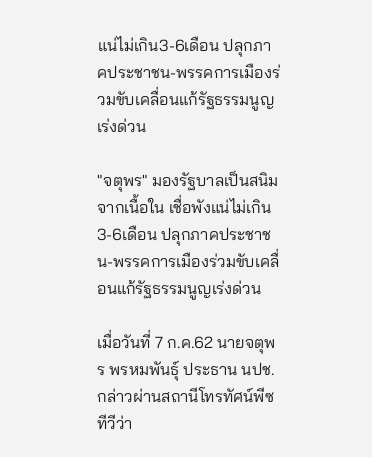แน่ไม่เกิน3-6เดือน ปลุกภาคประชาชน-พรรคการเมืองร่วมขับเคลื่อนแก้รัฐธรรมนูญเร่งด่วน

"จตุพร" มองรัฐบาลเป็นสนิมจากเนื้อใน เชื่อพังแน่ไม่เกิน3-6เดือน ปลุกภาคประชาชน-พรรคการเมืองร่วมขับเคลื่อนแก้รัฐธรรมนูญเร่งด่วน

เมื่อวันที่ 7 ก.ค.62 นายจตุพร พรหมพันธุ์ ประธาน นปช. กล่าวผ่านสถานีโทรทัศน์พีซทีวีว่า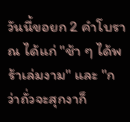วันนี้ขอยก 2 คำโบราณ ได้แก่ "ช้า ๆ ได้พร้าเล่มงาม" และ "กว่าถั่วจะสุกงาก็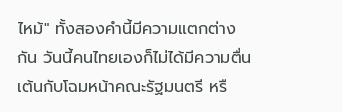ไหม้" ทั้งสองคำนี้มีความแตกต่างกัน วันนี้คนไทยเองก็ไม่ได้มีความตื่นเต้นกับโฉมหน้าคณะรัฐมนตรี หรื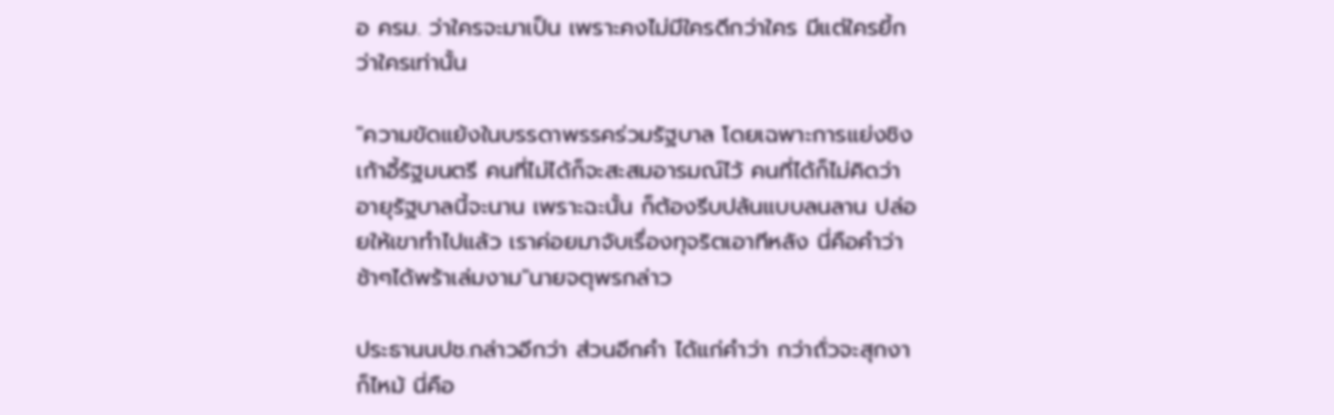อ ครม. ว่าใครจะมาเป็น เพราะคงไม่มีใครดีกว่าใคร มีแต่ใครยี้กว่าใครเท่านั้น

"ความขัดแย้งในบรรดาพรรคร่วมรัฐบาล โดยเฉพาะการแย่งชิงเก้าอี้รัฐมนตรี คนที่ไม่ได้ก็จะสะสมอารมณ์ไว้ คนที่ได้ก็ไม่คิดว่าอายุรัฐบาลนี้จะนาน เพราะฉะนั้น ก็ต้องรีบปล้นแบบลนลาน ปล่อยให้เขาทำไปแล้ว เราค่อยมาจับเรื่องทุจริตเอาทีหลัง นี่คือคำว่า ช้าๆได้พร้าเล่มงาม"นายจตุพรกล่าว

ประธานนปช.กล่าวอีกว่า ส่วนอีกคำ ได้แก่คำว่า กว่าถั่วจะสุกงาก็ไหม้ นี่คือ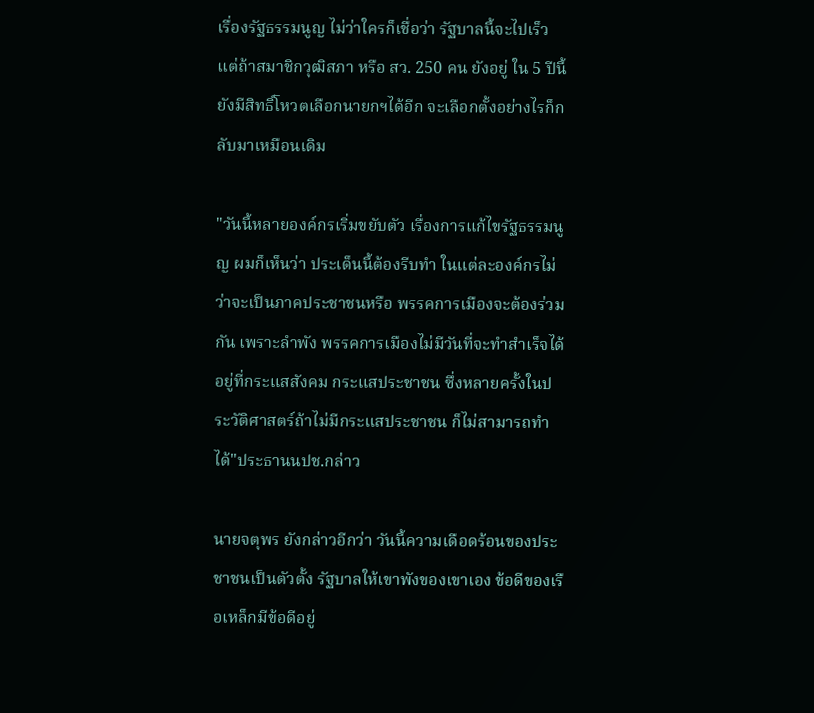เรื่องรัฐธรรมนูญ ไม่ว่าใครก็เชื่อว่า รัฐบาลนี้จะไปเร็ว แต่ถ้าสมาชิกวุฒิสภา หรือ สว. 250 คน ยังอยู่ ใน 5 ปีนี้ยังมีสิทธิ์โหวตเลือกนายกฯได้อีก จะเลือกตั้งอย่างไรก็กลับมาเหมือนเดิม

"วันนี้หลายองค์กรเริ่มขยับตัว เรื่องการแก้ไขรัฐธรรมนูญ ผมก็เห็นว่า ประเด็นนี้ต้องรีบทำ ในแต่ละองค์กรไม่ว่าจะเป็นภาคประชาชนหรือ พรรคการเมืองจะต้องร่วมกัน เพราะลำพัง พรรคการเมืองไม่มีวันที่จะทำสำเร็จได้ อยู่ที่กระแสสังคม กระแสประชาชน ซึ่งหลายครั้งในประวัติศาสตร์ถ้าไม่มีกระแสประชาชน ก็ไม่สามารถทำได้"ประธานนปช.กล่าว

นายจตุพร ยังกล่าวอีกว่า วันนี้ความเดือดร้อนของประชาชนเป็นตัวตั้ง รัฐบาลให้เขาพังของเขาเอง ข้อดีของเรือเหล็กมีข้อดีอยู่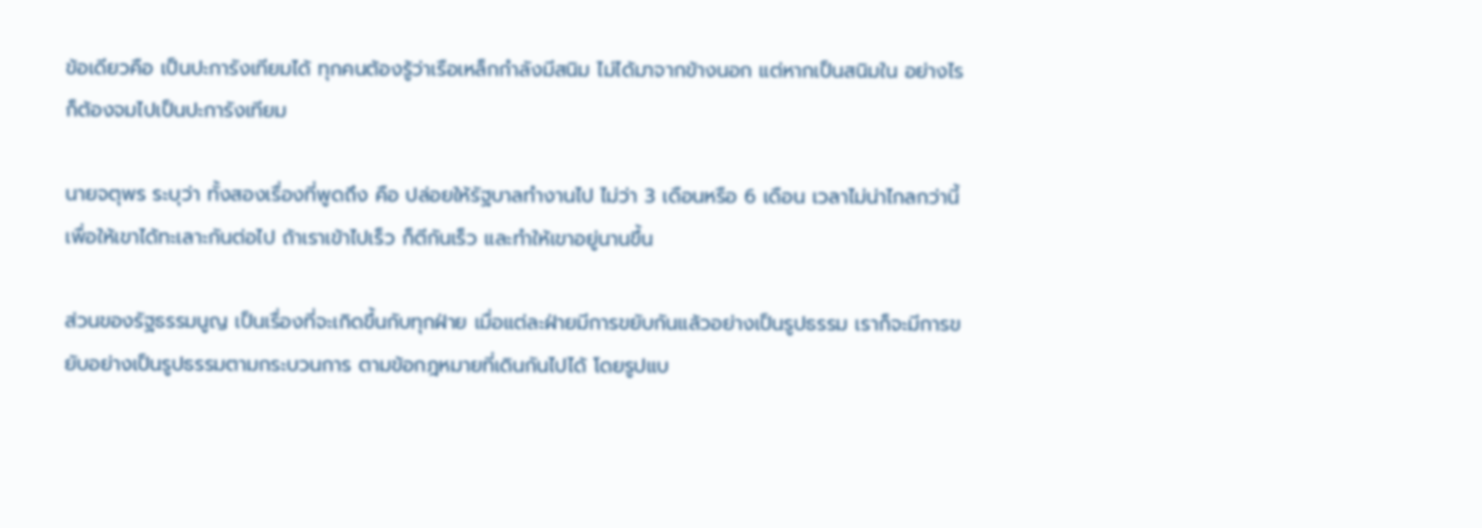ข้อเดียวคือ เป็นปะการังเทียมได้ ทุกคนต้องรู้ว่าเรือเหล็กกำลังมีสนิม ไม่ได้มาจากข้างนอก แต่หากเป็นสนิมใน อย่างไรก็ต้องจมไปเป็นปะการังเทียม

นายจตุพร ระบุว่า ทั้งสองเรื่องที่พูดถึง คือ ปล่อยให้รัฐบาลทำงานไป ไม่ว่า 3 เดือนหรือ 6 เดือน เวลาไม่น่าไกลกว่านี้ เพื่อให้เขาได้ทะเลาะกันต่อไป ถ้าเราเข้าไปเร็ว ก็ตีกันเร็ว และทำให้เขาอยู่นานขึ้น

ส่วนของรัฐธรรมนูญ เป็นเรื่องที่จะเกิดขึ้นกับทุกฝ่าย เมื่อแต่ละฝ่ายมีการขยับกันแล้วอย่างเป็นรูปธรรม เราก็จะมีการขยับอย่างเป็นรูปธรรมตามกระบวนการ ตามข้อกฎหมายที่เดินกันไปได้ โดยรูปแบ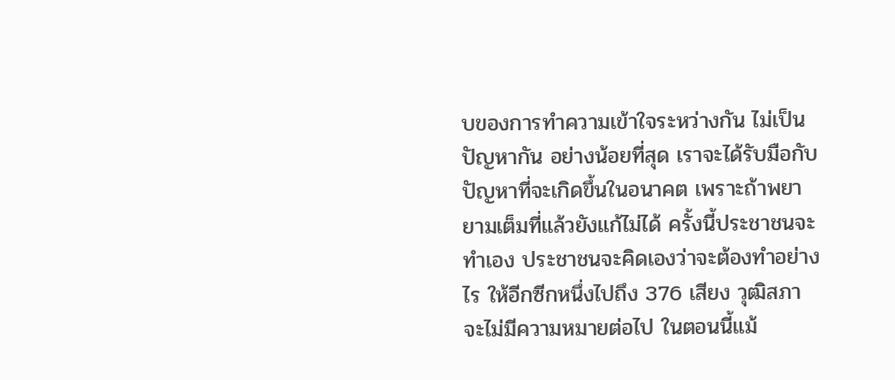บของการทำความเข้าใจระหว่างกัน ไม่เป็นปัญหากัน อย่างน้อยที่สุด เราจะได้รับมือกับปัญหาที่จะเกิดขึ้นในอนาคต เพราะถ้าพยายามเต็มที่แล้วยังแก้ไม่ได้ ครั้งนี้ประชาชนจะทำเอง ประชาชนจะคิดเองว่าจะต้องทำอย่างไร ให้อีกซีกหนึ่งไปถึง 376 เสียง วุฒิสภาจะไม่มีความหมายต่อไป ในตอนนี้แม้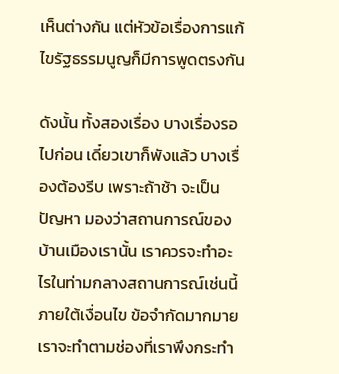เห็นต่างกัน แต่หัวข้อเรื่องการแก้ไขรัฐธรรมนูญก็มีการพูดตรงกัน

ดังนั้น ทั้งสองเรื่อง บางเรื่องรอไปก่อน เดี๋ยวเขาก็พังแล้ว บางเรื่องต้องรีบ เพราะถ้าช้า จะเป็นปัญหา มองว่าสถานการณ์ของบ้านเมืองเรานั้น เราควรจะทำอะไรในท่ามกลางสถานการณ์เช่นนี้ ภายใต้เงื่อนไข ข้อจำกัดมากมาย เราจะทำตามช่องที่เราพึงกระทำ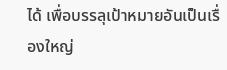ได้ เพื่อบรรลุเป้าหมายอันเป็นเรื่องใหญ่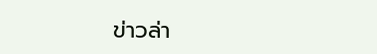ข่าวล่า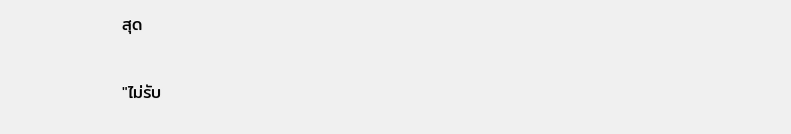สุด

"ไม่รับ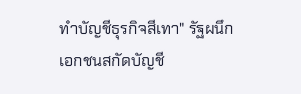ทำบัญชีธุรกิจสีเทา" รัฐผนึกเอกชนสกัดบัญชี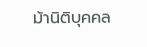ม้านิติบุคคล